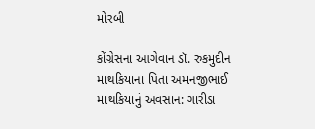મોરબી

કોંગ્રેસના આગેવાન ડૉ. રુકમુદીન માથકિયાના પિતા અમનજીભાઈ માથકિયાનું અવસાન: ગારીડા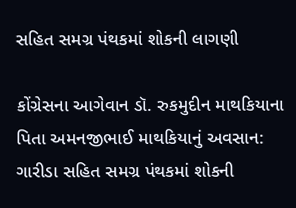સહિત સમગ્ર પંથકમાં શોકની લાગણી

કોંગ્રેસના આગેવાન ડૉ. રુકમુદીન માથકિયાના પિતા અમનજીભાઈ માથકિયાનું અવસાન: ગારીડા સહિત સમગ્ર પંથકમાં શોકની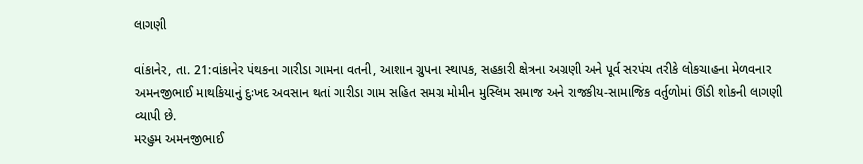લાગણી

વાંકાનેર, તા. 21:વાંકાનેર પંથકના ગારીડા ગામના વતની, આશાન ગ્રુપના સ્થાપક, સહકારી ક્ષેત્રના અગ્રણી અને પૂર્વ સરપંચ તરીકે લોકચાહના મેળવનાર અમનજીભાઈ માથકિયાનું દુઃખદ અવસાન થતાં ગારીડા ગામ સહિત સમગ્ર મોમીન મુસ્લિમ સમાજ અને રાજકીય-સામાજિક વર્તુળોમાં ઊંડી શોકની લાગણી વ્યાપી છે.
મરહુમ અમનજીભાઈ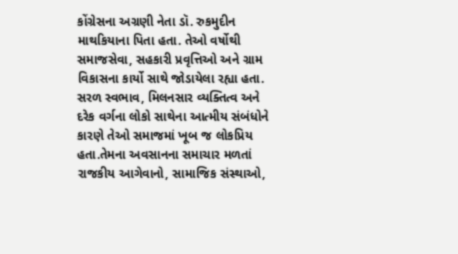કોંગ્રેસના અગ્રણી નેતા ડૉ. રુકમુદીન માથકિયાના પિતા હતા. તેઓ વર્ષોથી સમાજસેવા, સહકારી પ્રવૃત્તિઓ અને ગ્રામ વિકાસના કાર્યો સાથે જોડાયેલા રહ્યા હતા. સરળ સ્વભાવ, મિલનસાર વ્યક્તિત્વ અને દરેક વર્ગના લોકો સાથેના આત્મીય સંબંધોને કારણે તેઓ સમાજમાં ખૂબ જ લોકપ્રિય હતા.તેમના અવસાનના સમાચાર મળતાં રાજકીય આગેવાનો, સામાજિક સંસ્થાઓ,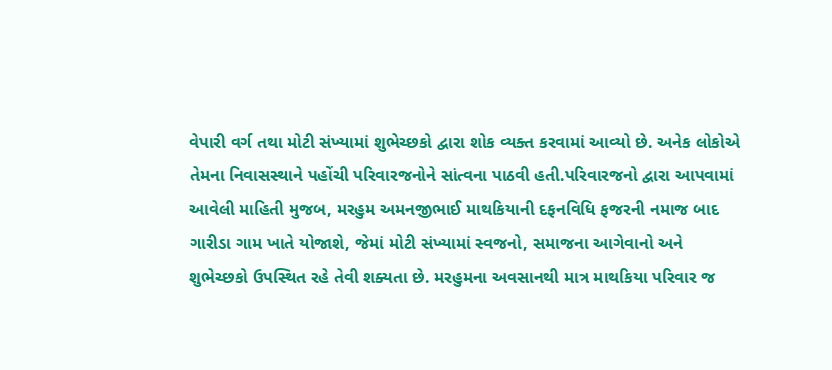વેપારી વર્ગ તથા મોટી સંખ્યામાં શુભેચ્છકો દ્વારા શોક વ્યક્ત કરવામાં આવ્યો છે. અનેક લોકોએ તેમના નિવાસસ્થાને પહોંચી પરિવારજનોને સાંત્વના પાઠવી હતી.પરિવારજનો દ્વારા આપવામાં આવેલી માહિતી મુજબ, મરહુમ અમનજીભાઈ માથકિયાની દફનવિધિ ફજરની નમાજ બાદ ગારીડા ગામ ખાતે યોજાશે, જેમાં મોટી સંખ્યામાં સ્વજનો, સમાજના આગેવાનો અને શુભેચ્છકો ઉપસ્થિત રહે તેવી શક્યતા છે. મરહુમના અવસાનથી માત્ર માથકિયા પરિવાર જ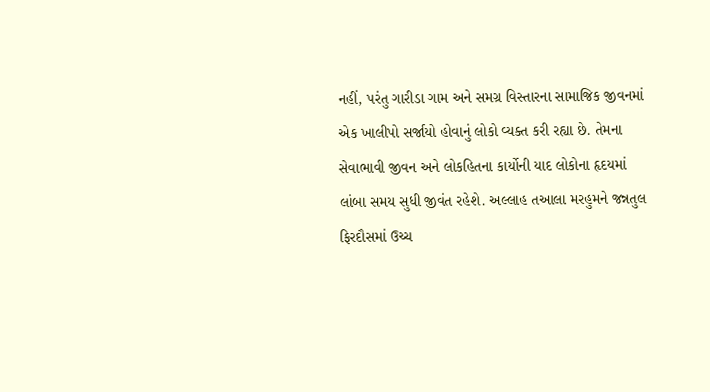નહીં, પરંતુ ગારીડા ગામ અને સમગ્ર વિસ્તારના સામાજિક જીવનમાં એક ખાલીપો સર્જાયો હોવાનું લોકો વ્યક્ત કરી રહ્યા છે. તેમના સેવાભાવી જીવન અને લોકહિતના કાર્યોની યાદ લોકોના હૃદયમાં લાંબા સમય સુધી જીવંત રહેશે. અલ્લાહ તઆલા મરહુમને જન્નતુલ ફિરદૌસમાં ઉચ્ચ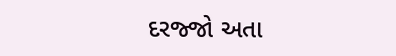દરજ્જો અતા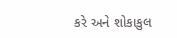કરે અને શોકાકુલ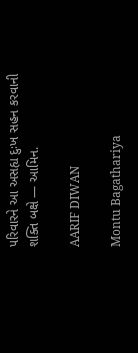પરિવારને આ અસહ્ય દુઃખ સહન કરવાની શક્તિ બક્ષે — આમિન.

AARIF DIWAN

Montu Bagathariya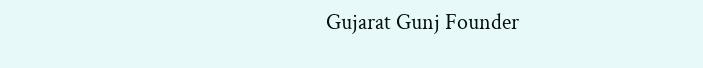Gujarat Gunj Founder